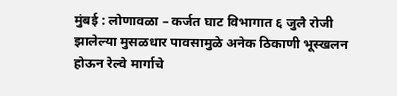मुंबई : लोणावळा – कर्जत घाट विभागात ६ जुलै रोजी झालेल्या मुसळधार पावसामुळे अनेक ठिकाणी भूस्खलन होऊन रेल्वे मार्गाचे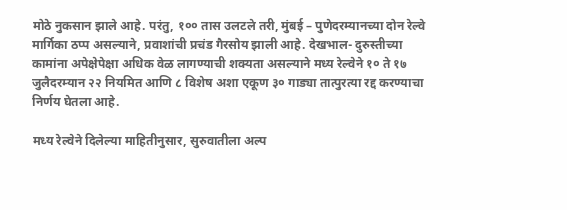मोठे नुकसान झाले आहे. परंतु, १०० तास उलटले तरी, मुंबई – पुणेदरम्यानच्या दोन रेल्वे मार्गिका ठप्प असल्याने, प्रवाशांची प्रचंड गैरसोय झाली आहे. देखभाल- दुरुस्तीच्या कामांना अपेक्षेपेक्षा अधिक वेळ लागण्याची शक्यता असल्याने मध्य रेल्वेने १० ते १७ जुलैदरम्यान २२ नियमित आणि ८ विशेष अशा एकूण ३० गाड्या तात्पुरत्या रद्द करण्याचा निर्णय घेतला आहे.

मध्य रेल्वेने दिलेल्या माहितीनुसार, सुरुवातीला अल्प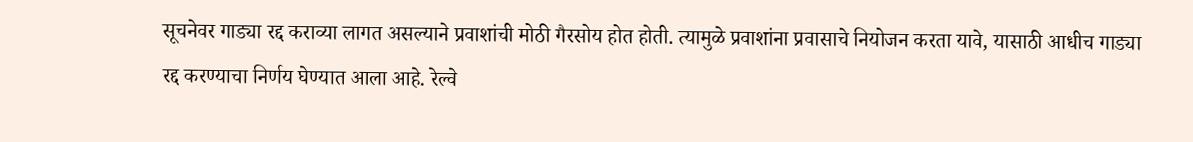सूचनेवर गाड्या रद्द कराव्या लागत असल्याने प्रवाशांची मोठी गैरसोय होत होती. त्यामुळे प्रवाशांना प्रवासाचे नियोजन करता यावे, यासाठी आधीच गाड्या रद्द करण्याचा निर्णय घेण्यात आला आहे. रेल्वे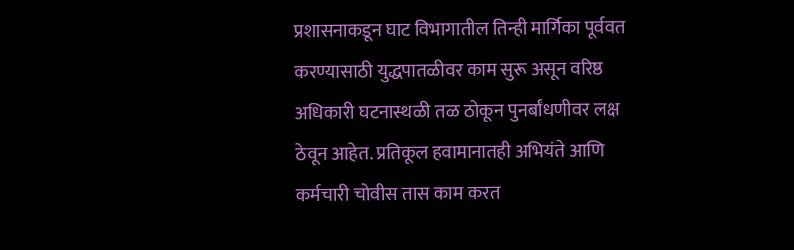प्रशासनाकडून घाट विभागातील तिन्ही मार्गिका पूर्ववत करण्यासाठी युद्धपातळीवर काम सुरू असून वरिष्ठ अधिकारी घटनास्थळी तळ ठोकून पुनर्बांधणीवर लक्ष ठेवून आहेत. प्रतिकूल हवामानातही अभियंते आणि कर्मचारी चोवीस तास काम करत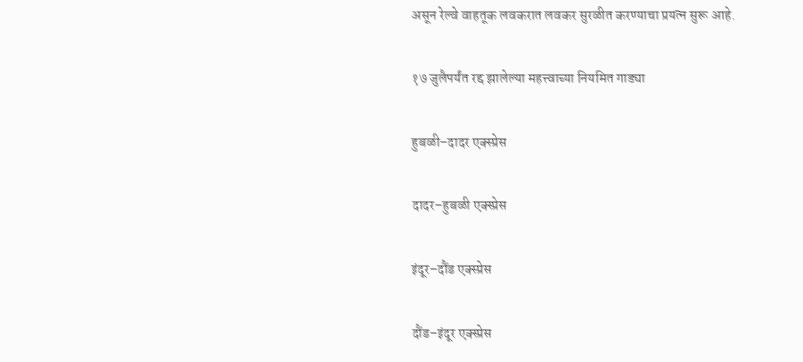असून रेल्वे वाहतूक लवकरात लवकर सुरळीत करण्याचा प्रयत्न सुरू आहे.

१७ जुलैपर्यंत रद्द झालेल्या महत्त्वाच्या नियमित गाड्या

हुबळी–दादर एक्स्प्रेस

दादर–हुबळी एक्स्प्रेस

इंदूर–दौंड एक्स्प्रेस

दौंड–इंदूर एक्स्प्रेस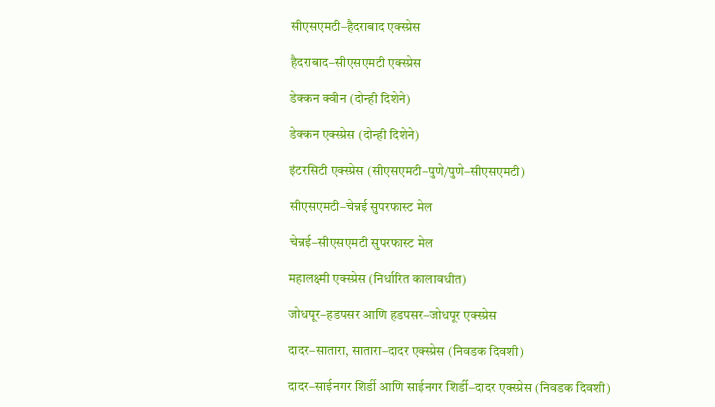सीएसएमटी–हैदराबाद एक्स्प्रेस

हैदराबाद–सीएसएमटी एक्स्प्रेस

डेक्कन क्वीन (दोन्ही दिशेने)

डेक्कन एक्स्प्रेस (दोन्ही दिशेने)

इंटरसिटी एक्स्प्रेस (सीएसएमटी–पुणे/पुणे–सीएसएमटी)

सीएसएमटी–चेन्नई सुपरफास्ट मेल

चेन्नई–सीएसएमटी सुपरफास्ट मेल

महालक्ष्मी एक्स्प्रेस (निर्धारित कालावधीत)

जोधपूर–हडपसर आणि हडपसर–जोधपूर एक्स्प्रेस

दादर–सातारा, सातारा–दादर एक्स्प्रेस (निवडक दिवशी)

दादर–साईनगर शिर्डी आणि साईनगर शिर्डी–दादर एक्स्प्रेस (निवडक दिवशी)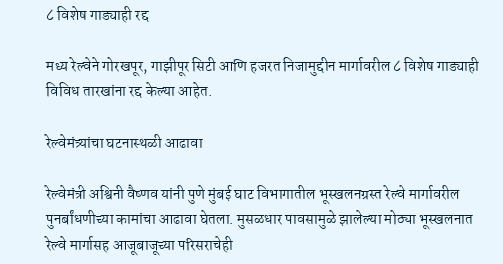८ विशेष गाड्याही रद्द

मध्य रेल्वेने गोरखपूर, गाझीपूर सिटी आणि हजरत निजामुद्दीन मार्गावरील ८ विशेष गाड्याही विविध तारखांना रद्द केल्या आहेत.

रेल्वेमंत्र्यांचा घटनास्थळी आढावा

रेल्वेमंत्री अश्विनी वैष्णव यांनी पुणे मुंबई घाट विभागातील भूस्खलनग्रस्त रेल्वे मार्गावरील पुनर्बांधणीच्या कामांचा आढावा घेतला. मुसळधार पावसामुळे झालेल्या मोठ्या भूस्खलनात रेल्वे मार्गासह आजूबाजूच्या परिसराचेही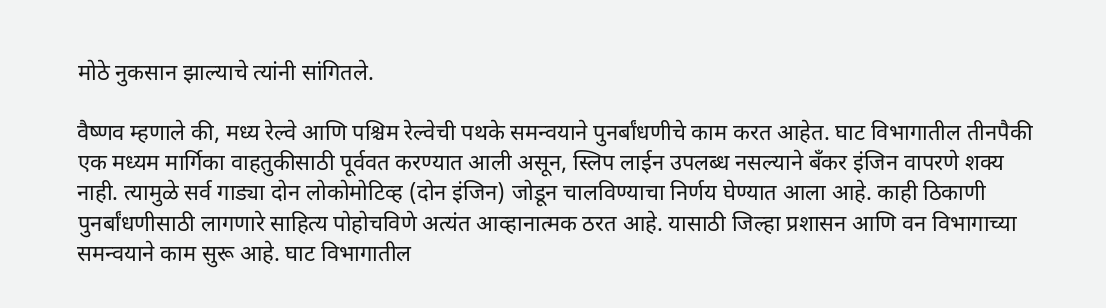मोठे नुकसान झाल्याचे त्यांनी सांगितले.

वैष्णव म्हणाले की, मध्य रेल्वे आणि पश्चिम रेल्वेची पथके समन्वयाने पुनर्बांधणीचे काम करत आहेत. घाट विभागातील तीनपैकी एक मध्यम मार्गिका वाहतुकीसाठी पूर्ववत करण्यात आली असून, स्लिप लाईन उपलब्ध नसल्याने बँकर इंजिन वापरणे शक्य नाही. त्यामुळे सर्व गाड्या दोन लोकोमोटिव्ह (दोन इंजिन) जोडून चालविण्याचा निर्णय घेण्यात आला आहे. काही ठिकाणी पुनर्बांधणीसाठी लागणारे साहित्य पोहोचविणे अत्यंत आव्हानात्मक ठरत आहे. यासाठी जिल्हा प्रशासन आणि वन विभागाच्या समन्वयाने काम सुरू आहे. घाट विभागातील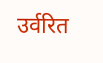उर्वरित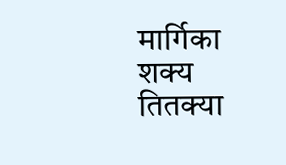मार्गिका शक्य तितक्या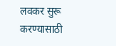लवकर सुरू करण्यासाठी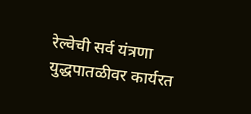रेल्वेची सर्व यंत्रणा युद्धपातळीवर कार्यरत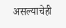असल्याचेही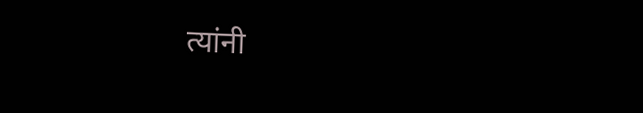त्यांनी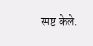स्पष्ट केले.